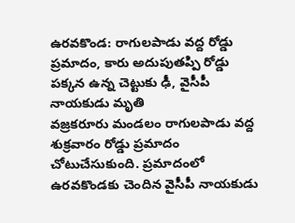ఉరవకొండ: రాగులపాడు వద్ద రోడ్డు ప్రమాదం, కారు అదుపుతప్పి రోడ్డు పక్కన ఉన్న చెట్టుకు ఢీ, వైసీపీ నాయకుడు మృతి
వజ్రకరూరు మండలం రాగులపాడు వద్ద శుక్రవారం రోడ్డు ప్రమాదం చోటుచేసుకుంది. ప్రమాదంలో ఉరవకొండకు చెందిన వైసీపీ నాయకుడు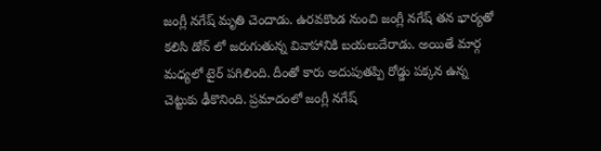జంగ్లీ నగేష్ మృతి చెందాడు. ఉరవకొండ నుంచి జంగ్లీ నగేష్ తన భార్యతో కలిసి డోన్ లో జరుగుతున్న వివాహానికి బయలుదేరాడు. అయితే మార్గ మధ్యలో టైర్ పగిలింది. దీంతో కారు అదుపుతప్పి రోడ్డు పక్కన ఉన్న చెట్టుకు ఢీకొనింది. ప్రమాదంలో జంగ్లీ నగేష్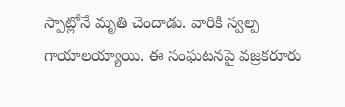స్పాట్లోనే మృతి చెందాడు. వారికి స్వల్ప గాయాలయ్యాయి. ఈ సంఘటనపై వజ్రకరూరు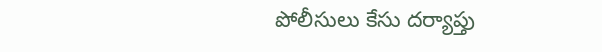పోలీసులు కేసు దర్యాప్తు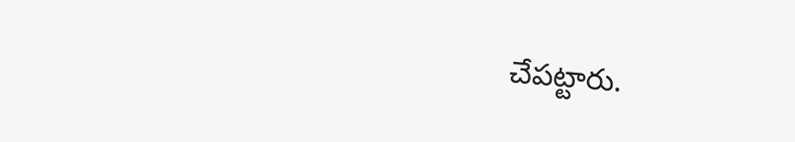చేపట్టారు.